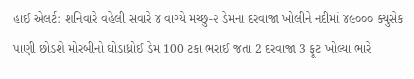હાઈ એલર્ટ: શનિવારે વહેલી સવારે ૪ વાગ્યે મચ્છુ-૨ ડેમના દરવાજા ખોલીને નદીમાં ૪૯૦૦૦ ક્યુસેક પાણી છોડશે મોરબીનો ઘોડાધ્રોઈ ડેમ 100 ટકા ભરાઈ જતા 2 દરવાજા 3 ફૂટ ખોલ્યા ભારે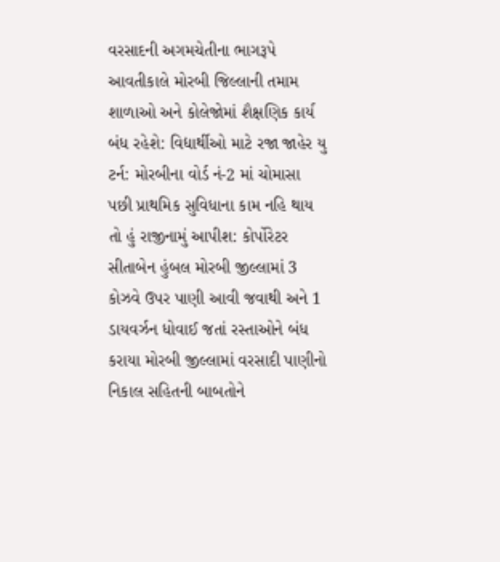વરસાદની અગમચેતીના ભાગરૂપે આવતીકાલે મોરબી જિલ્લાની તમામ શાળાઓ અને કોલેજોમાં શૈક્ષણિક કાર્ય બંધ રહેશે: વિદ્યાર્થીઓ માટે રજા જાહેર યુ ટર્ન: મોરબીના વોર્ડ નં-2 માં ચોમાસા પછી પ્રાથમિક સુવિધાના કામ નહિ થાય તો હું રાજીનામું આપીશ: કોર્પોરેટર સીતાબેન હુંબલ મોરબી જીલ્લામાં 3 કોઝવે ઉપર પાણી આવી જવાથી અને 1 ડાયવર્ઝન ધોવાઈ જતાં રસ્તાઓને બંધ કરાયા મોરબી જીલ્લામાં વરસાદી પાણીનો નિકાલ સહિતની બાબતોને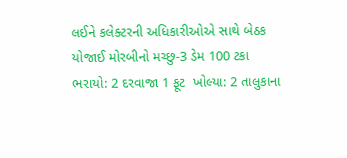લઈને કલેક્ટરની અધિકારીઓએ સાથે બેઠક યોજાઈ મોરબીનો મચ્છુ-3 ડેમ 100 ટકા ભરાયો: 2 દરવાજા 1 ફૂટ  ખોલ્યા: 2 તાલુકાના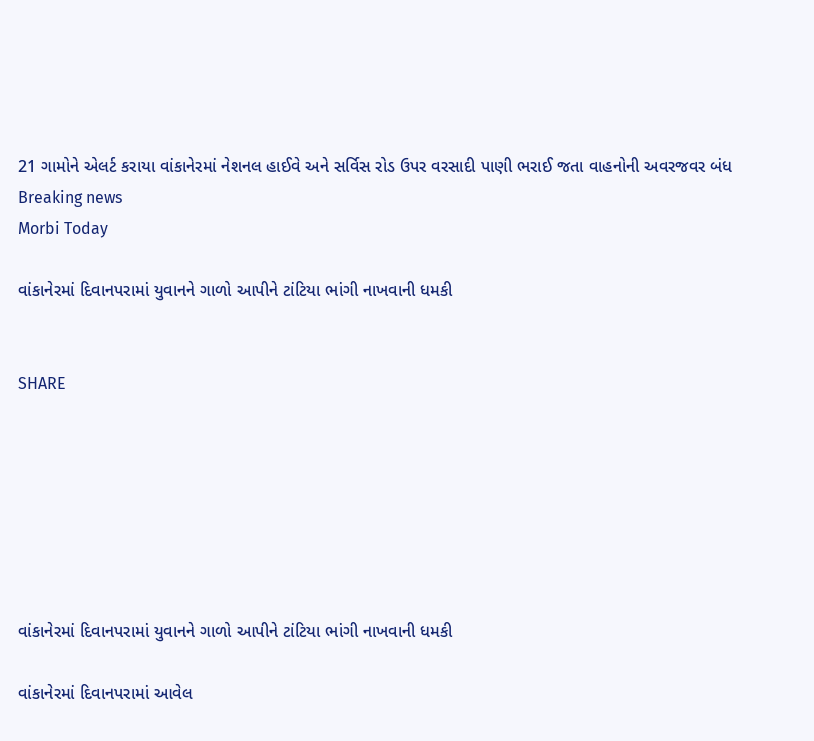21 ગામોને એલર્ટ કરાયા વાંકાનેરમાં નેશનલ હાઈવે અને સર્વિસ રોડ ઉપર વરસાદી પાણી ભરાઈ જતા વાહનોની અવરજવર બંધ
Breaking news
Morbi Today

વાંકાનેરમાં દિવાનપરામાં યુવાનને ગાળો આપીને ટાંટિયા ભાંગી નાખવાની ધમકી


SHARE







વાંકાનેરમાં દિવાનપરામાં યુવાનને ગાળો આપીને ટાંટિયા ભાંગી નાખવાની ધમકી

વાંકાનેરમાં દિવાનપરામાં આવેલ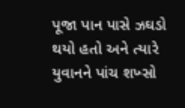પૂજા પાન પાસે ઝઘડો થયો હતો અને ત્યારે યુવાનને પાંચ શખ્સો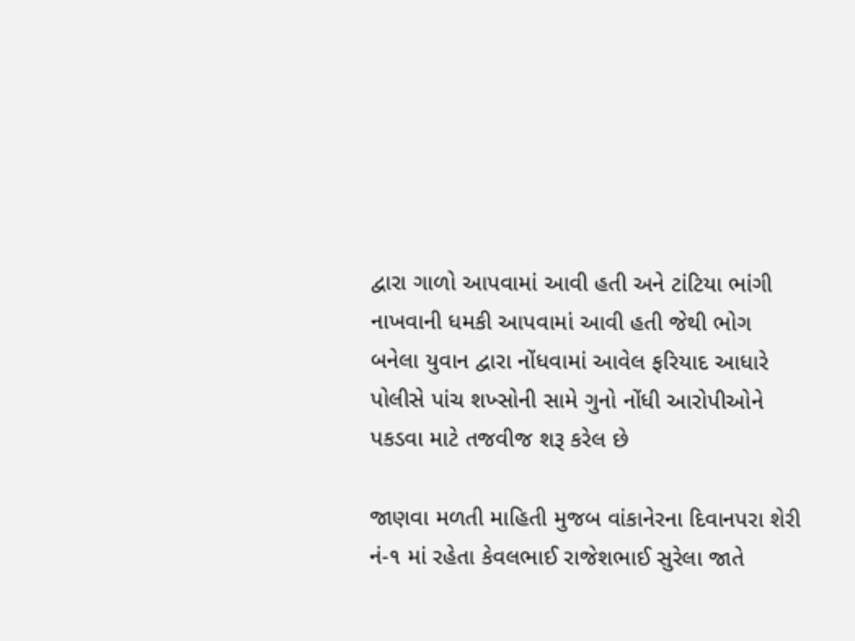દ્વારા ગાળો આપવામાં આવી હતી અને ટાંટિયા ભાંગી નાખવાની ધમકી આપવામાં આવી હતી જેથી ભોગ બનેલા યુવાન દ્વારા નોંધવામાં આવેલ ફરિયાદ આધારે પોલીસે પાંચ શખ્સોની સામે ગુનો નોંધી આરોપીઓને પકડવા માટે તજવીજ શરૂ કરેલ છે

જાણવા મળતી માહિતી મુજબ વાંકાનેરના દિવાનપરા શેરી નં-૧ માં રહેતા કેવલભાઈ રાજેશભાઈ સુરેલા જાતે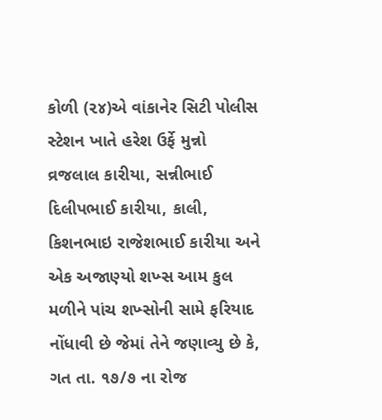કોળી (૨૪)એ વાંકાનેર સિટી પોલીસ સ્ટેશન ખાતે હરેશ ઉર્ફે મુન્નો વ્રજલાલ કારીયા, સન્નીભાઈ દિલીપભાઈ કારીયા, કાલી, કિશનભાઇ રાજેશભાઈ કારીયા અને એક અજાણ્યો શખ્સ આમ કુલ મળીને પાંચ શખ્સોની સામે ફરિયાદ નોંધાવી છે જેમાં તેને જણાવ્યુ છે કે, ગત તા. ૧૭/૭ ના રોજ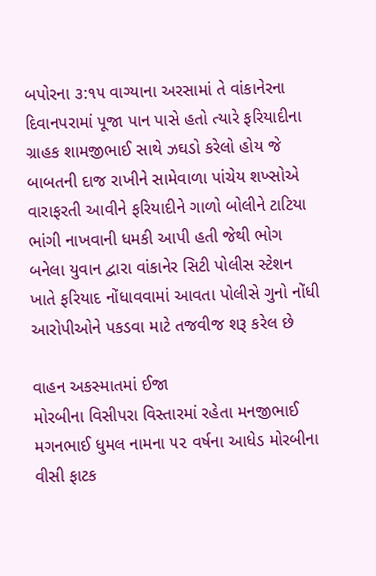બપોરના ૩:૧૫ વાગ્યાના અરસામાં તે વાંકાનેરના દિવાનપરામાં પૂજા પાન પાસે હતો ત્યારે ફરિયાદીના ગ્રાહક શામજીભાઈ સાથે ઝઘડો કરેલો હોય જે બાબતની દાજ રાખીને સામેવાળા પાંચેય શખ્સોએ વારાફરતી આવીને ફરિયાદીને ગાળો બોલીને ટાટિયા ભાંગી નાખવાની ધમકી આપી હતી જેથી ભોગ બનેલા યુવાન દ્વારા વાંકાનેર સિટી પોલીસ સ્ટેશન ખાતે ફરિયાદ નોંધાવવામાં આવતા પોલીસે ગુનો નોંધી આરોપીઓને પકડવા માટે તજવીજ શરૂ કરેલ છે

વાહન અકસ્માતમાં ઈજા
મોરબીના વિસીપરા વિસ્તારમાં રહેતા મનજીભાઈ મગનભાઈ ધુમલ નામના ૫૨ વર્ષના આધેડ મોરબીના વીસી ફાટક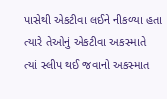પાસેથી એકટીવા લઈને નીકળ્યા હતા ત્યારે તેઓનું એકટીવા અકસ્માતે ત્યાં સ્લીપ થઈ જવાનો અકસ્માત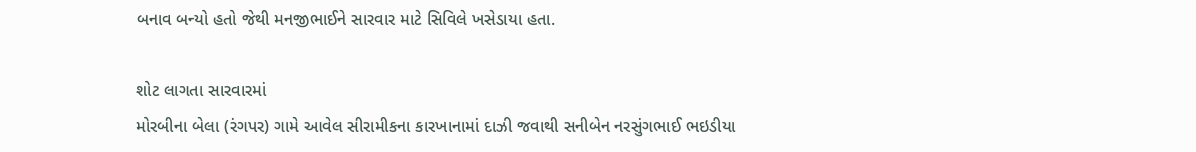બનાવ બન્યો હતો જેથી મનજીભાઈને સારવાર માટે સિવિલે ખસેડાયા હતા.

શોટ લાગતા સારવારમાં
મોરબીના બેલા (રંગપર) ગામે આવેલ સીરામીકના કારખાનામાં દાઝી જવાથી સનીબેન નરસુંગભાઈ ભઇડીયા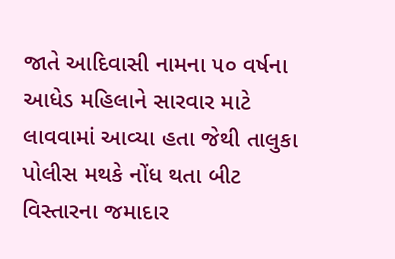જાતે આદિવાસી નામના ૫૦ વર્ષના આધેડ મહિલાને સારવાર માટે લાવવામાં આવ્યા હતા જેથી તાલુકા પોલીસ મથકે નોંધ થતા બીટ વિસ્તારના જમાદાર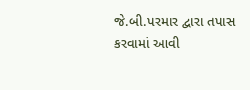જે.બી.પરમાર દ્વારા તપાસ કરવામાં આવી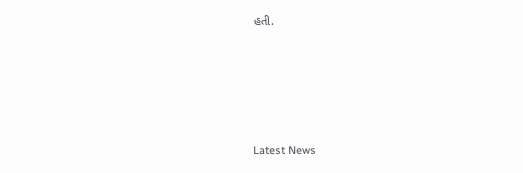હતી.






Latest News